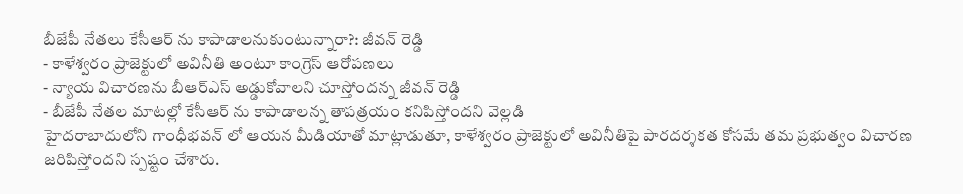బీజేపీ నేతలు కేసీఆర్ ను కాపాడాలనుకుంటున్నారా?: జీవన్ రెడ్డి
- కాళేశ్వరం ప్రాజెక్టులో అవినీతి అంటూ కాంగ్రెస్ ఆరోపణలు
- న్యాయ విచారణను బీఆర్ఎస్ అడ్డుకోవాలని చూస్తోందన్న జీవన్ రెడ్డి
- బీజేపీ నేతల మాటల్లో కేసీఆర్ ను కాపాడాలన్న తాపత్రయం కనిపిస్తోందని వెల్లడి
హైదరాబాదులోని గాంధీభవన్ లో ఆయన మీడియాతో మాట్లాడుతూ, కాళేశ్వరం ప్రాజెక్టులో అవినీతిపై పారదర్శకత కోసమే తమ ప్రభుత్వం విచారణ జరిపిస్తోందని స్పష్టం చేశారు.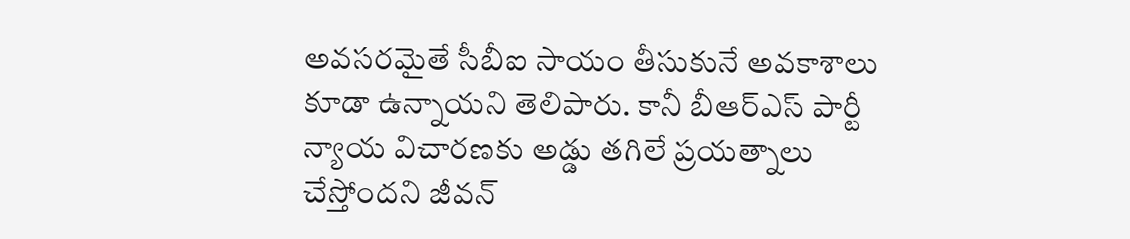అవసరమైతే సీబీఐ సాయం తీసుకునే అవకాశాలు కూడా ఉన్నాయని తెలిపారు. కానీ బీఆర్ఎస్ పార్టీ న్యాయ విచారణకు అడ్డు తగిలే ప్రయత్నాలు చేస్తోందని జీవన్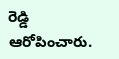రెడ్డి ఆరోపించారు.